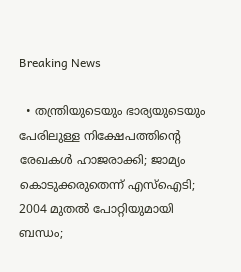Breaking News

  • തന്ത്രിയുടെയും ഭാര്യയുടെയും പേരിലുള്ള നിക്ഷേപത്തിന്റെ രേഖകള്‍ ഹാജരാക്കി; ജാമ്യം കൊടുക്കരുതെന്ന് എസ്‌ഐടി; 2004 മുതല്‍ പോറ്റിയുമായി ബന്ധം;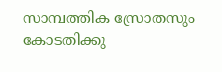സാമ്പത്തിക സ്രോതസും കോടതിക്കു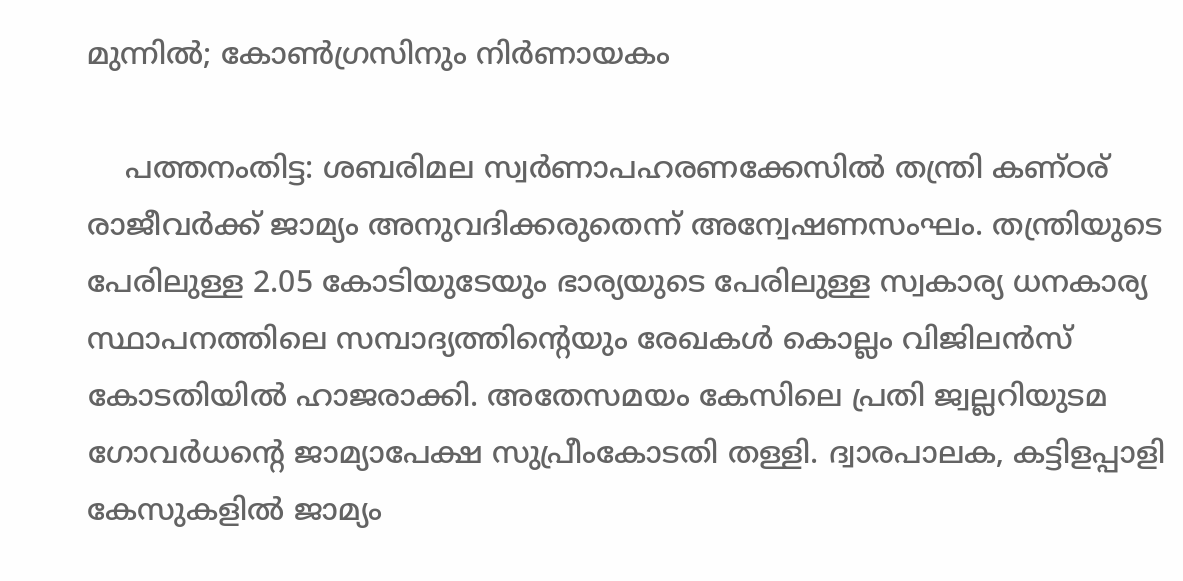മുന്നില്‍; കോണ്‍ഗ്രസിനും നിര്‍ണായകം

    പത്തനംതിട്ട: ശബരിമല സ്വര്‍ണാപഹരണക്കേസില്‍ തന്ത്രി കണ്ഠര് രാജീവര്‍ക്ക് ജാമ്യം അനുവദിക്കരുതെന്ന് അന്വേഷണസംഘം. തന്ത്രിയുടെ പേരിലുള്ള 2.05 കോടിയുടേയും ഭാര്യയുടെ പേരിലുള്ള സ്വകാര്യ ധനകാര്യ സ്ഥാപനത്തിലെ സമ്പാദ്യത്തിന്റെയും രേഖകള്‍ കൊല്ലം വിജിലന്‍സ് കോടതിയില്‍ ഹാജരാക്കി. അതേസമയം കേസിലെ പ്രതി ജ്വല്ലറിയുടമ ഗോവര്‍ധന്റെ ജാമ്യാപേക്ഷ സുപ്രീംകോടതി തള്ളി. ദ്വാരപാലക, കട്ടിളപ്പാളി കേസുകളില്‍ ജാമ്യം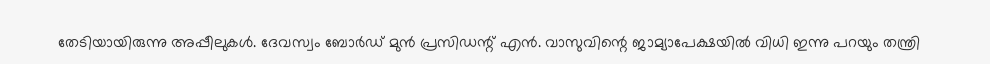തേടിയായിരുന്നു അപ്പീലുകള്‍. ദേവസ്വം ബോര്‍ഡ് മുന്‍ പ്രസിഡന്റ് എന്‍. വാസുവിന്റെ ജാമ്യാപേക്ഷയില്‍ വിധി ഇന്നു പറയും തന്ത്രി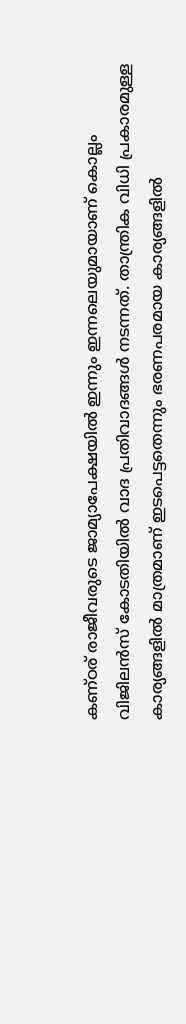കണ്ഠര് രാജീവരുടെ ജാമ്യാപേക്ഷയില്‍ ഇന്നും ഇന്നലെയുമായാണ് കൊല്ലം വിജിലന്‍സ് കോടതിയില്‍ വാദ പ്രതിവാദങ്ങള്‍ നടന്നത്. താന്ത്രിക വിധി പ്രകാരമുള്ള കാര്യങ്ങളില്‍ മാത്രമാണ് ഇടപെട്ടതെന്നും ഭരണപരമായ കാര്യങ്ങളില്‍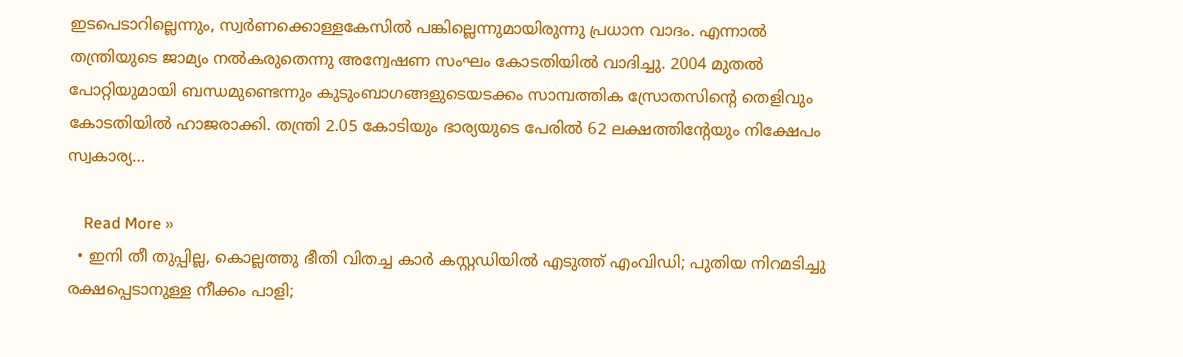ഇടപെടാറില്ലെന്നും, സ്വര്‍ണക്കൊള്ളകേസില്‍ പങ്കില്ലെന്നുമായിരുന്നു പ്രധാന വാദം. എന്നാല്‍ തന്ത്രിയുടെ ജാമ്യം നല്‍കരുതെന്നു അന്വേഷണ സംഘം കോടതിയില്‍ വാദിച്ചു. 2004 മുതല്‍ പോറ്റിയുമായി ബന്ധമുണ്ടെന്നും കുടുംബാഗങ്ങളുടെയടക്കം സാമ്പത്തിക സ്രോതസിന്റെ തെളിവും കോടതിയില്‍ ഹാജരാക്കി. തന്ത്രി 2.05 കോടിയും ഭാര്യയുടെ പേരില്‍ 62 ലക്ഷത്തിന്റേയും നിക്ഷേപം സ്വകാര്യ…

    Read More »
  • ഇനി തീ തുപ്പില്ല, കൊല്ലത്തു ഭീതി വിതച്ച കാര്‍ കസ്റ്റഡിയില്‍ എടുത്ത് എംവിഡി; പുതിയ നിറമടിച്ചു രക്ഷപ്പെടാനുള്ള നീക്കം പാളി;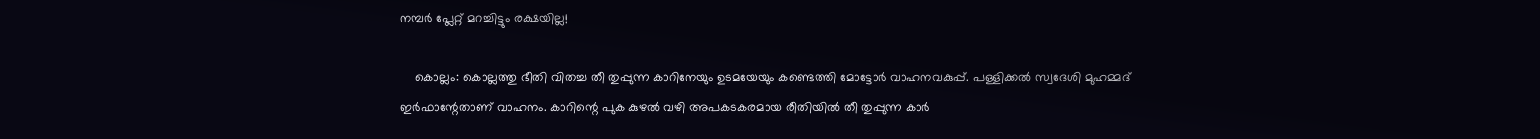നമ്പര്‍ പ്ലേറ്റ് മറച്ചിട്ടും രക്ഷയില്ല!

    കൊല്ലം: കൊല്ലത്തു ഭീതി വിതച്ച തീ തുപ്പുന്ന കാറിനേയും ഉടമയേയും കണ്ടെത്തി മോട്ടോര്‍ വാഹനവകുപ്പ്. പള്ളിക്കല്‍ സ്വദേശി മുഹമ്മദ് ഇര്‍ഫാന്റേതാണ് വാഹനം. കാറിന്റെ പുക കുഴല്‍ വഴി അപകടകരമായ രീതിയില്‍ തീ തുപ്പുന്ന കാര്‍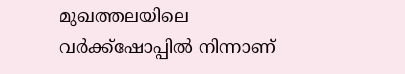മുഖത്തലയിലെ വര്‍ക്ക്ഷോപ്പില്‍ നിന്നാണ്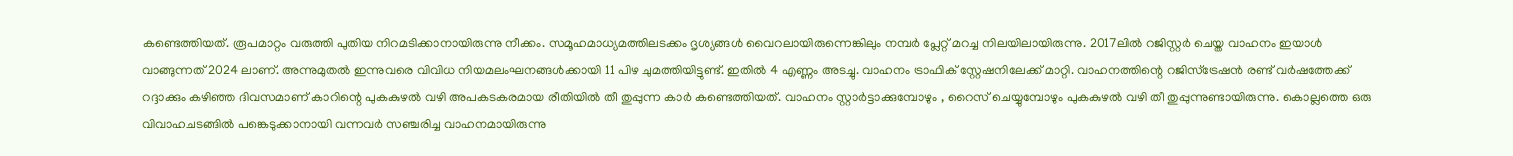കണ്ടെത്തിയത്. രൂപമാറ്റം വരുത്തി പുതിയ നിറമടിക്കാനായിരുന്നു നീക്കം. സമൂഹമാധ്യമത്തിലടക്കം ദൃശ്യങ്ങള്‍ വൈറലായിരുന്നെങ്കിലും നമ്പര്‍ പ്ലേറ്റ് മറച്ച നിലയിലായിരുന്നു. 2017ലില്‍ റജിസ്റ്റര്‍ ചെയ്ത വാഹനം ഇയാള്‍ വാങ്ങുന്നത് 2024 ലാണ്. അന്നുമുതല്‍ ഇന്നുവരെ വിവിധ നിയമലംഘനങ്ങള്‍ക്കായി 11 പിഴ ചുമത്തിയിട്ടുണ്ട്. ഇതില്‍ 4 എണ്ണം അടച്ചു. വാഹനം ട്രാഫിക് സ്റ്റേഷനിലേക്ക് മാറ്റി. വാഹനത്തിന്റെ റജിസ്‌ട്രേഷന്‍ രണ്ട് വര്‍ഷത്തേക്ക് റദ്ദാക്കും കഴിഞ്ഞ ദിവസമാണ് കാറിന്റെ പുകകുഴല്‍ വഴി അപകടകരമായ രീതിയില്‍ തീ തുപ്പുന്ന കാര്‍ കണ്ടെത്തിയത്. വാഹനം സ്റ്റാര്‍ട്ടാക്കുമ്പോഴും , റൈസ് ചെയ്യുമ്പോഴും പുകകുഴല്‍ വഴി തീ തുപ്പുന്നുണ്ടായിരുന്നു. കൊല്ലത്തെ ഒരു വിവാഹചടങ്ങില്‍ പങ്കെടുക്കാനായി വന്നവര്‍ സഞ്ചരിച്ച വാഹനമായിരുന്നു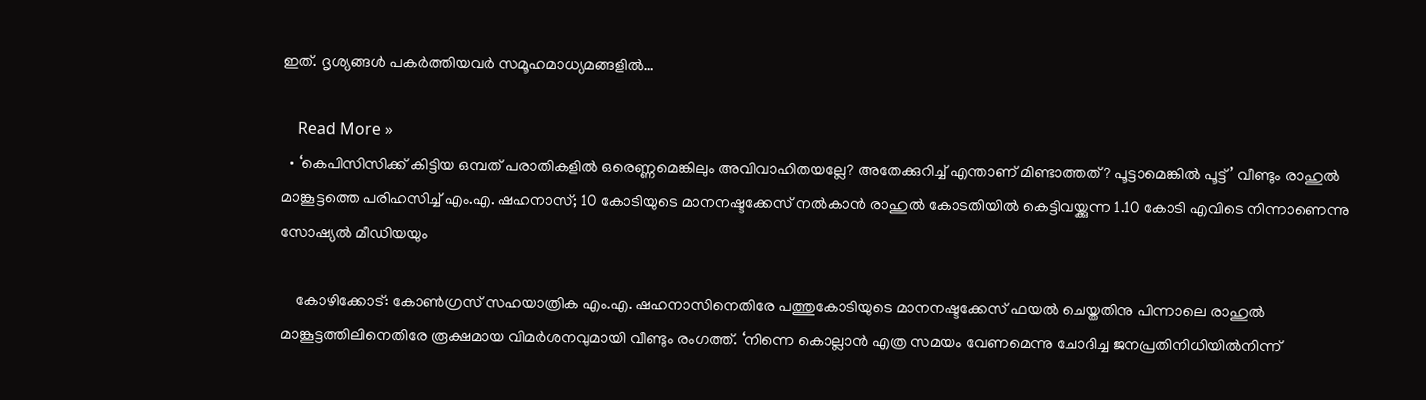ഇത്. ദൃശ്യങ്ങള്‍ പകര്‍ത്തിയവര്‍ സമൂഹമാധ്യമങ്ങളില്‍…

    Read More »
  • ‘കെപിസിസിക്ക് കിട്ടിയ ഒമ്പത് പരാതികളില്‍ ഒരെണ്ണമെങ്കിലും അവിവാഹിതയല്ലേ? അതേക്കുറിച്ച് എന്താണ് മിണ്ടാത്തത്? പൂട്ടാമെങ്കില്‍ പൂട്ട്’ വീണ്ടും രാഹുല്‍ മാങ്കൂട്ടത്തെ പരിഹസിച്ച് എം.എ. ഷഹനാസ്; 10 കോടിയുടെ മാനനഷ്ടക്കേസ് നല്‍കാന്‍ രാഹുല്‍ കോടതിയില്‍ കെട്ടിവയ്ക്കുന്ന 1.10 കോടി എവിടെ നിന്നാണെന്നു സോഷ്യല്‍ മീഡിയയും

    കോഴിക്കോട്: കോണ്‍ഗ്രസ് സഹയാത്രിക എം.എ. ഷഹനാസിനെതിരേ പത്തുകോടിയുടെ മാനനഷ്ടക്കേസ് ഫയല്‍ ചെയ്തതിനു പിന്നാലെ രാഹുല്‍ മാങ്കൂട്ടത്തിലിനെതിരേ രൂക്ഷമായ വിമര്‍ശനവുമായി വീണ്ടും രംഗത്ത്. ‘നിന്നെ കൊല്ലാന്‍ എത്ര സമയം വേണമെന്നു ചോദിച്ച ജനപ്രതിനിധിയില്‍നിന്ന്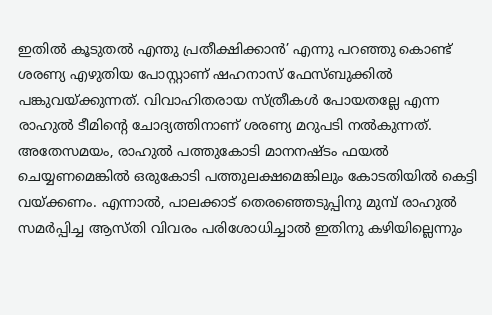ഇതില്‍ കൂടുതല്‍ എന്തു പ്രതീക്ഷിക്കാന്‍’ എന്നു പറഞ്ഞു കൊണ്ട് ശരണ്യ എഴുതിയ പോസ്റ്റാണ് ഷഹനാസ് ഫേസ്ബുക്കില്‍ പങ്കുവയ്ക്കുന്നത്. വിവാഹിതരായ സ്ത്രീകള്‍ പോയതല്ലേ എന്ന രാഹുല്‍ ടീമിന്റെ ചോദ്യത്തിനാണ് ശരണ്യ മറുപടി നല്‍കുന്നത്. അതേസമയം, രാഹുല്‍ പത്തുകോടി മാനനഷ്ടം ഫയല്‍ ചെയ്യണമെങ്കില്‍ ഒരുകോടി പത്തുലക്ഷമെങ്കിലും കോടതിയില്‍ കെട്ടി വയ്ക്കണം. എന്നാല്‍, പാലക്കാട് തെരഞ്ഞെടുപ്പിനു മുമ്പ് രാഹുല്‍ സമര്‍പ്പിച്ച ആസ്തി വിവരം പരിശോധിച്ചാല്‍ ഇതിനു കഴിയില്ലെന്നും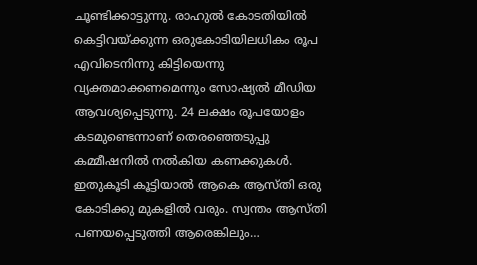ചൂണ്ടിക്കാട്ടുന്നു. രാഹുല്‍ കോടതിയില്‍ കെട്ടിവയ്ക്കുന്ന ഒരുകോടിയിലധികം രൂപ എവിടെനിന്നു കിട്ടിയെന്നു വ്യക്തമാക്കണമെന്നും സോഷ്യല്‍ മീഡിയ ആവശ്യപ്പെടുന്നു. 24 ലക്ഷം രൂപയോളം കടമുണ്ടെന്നാണ് തെരഞ്ഞെടുപ്പു കമ്മീഷനില്‍ നല്‍കിയ കണക്കുകള്‍. ഇതുകൂടി കൂട്ടിയാല്‍ ആകെ ആസ്തി ഒരു കോടിക്കു മുകളില്‍ വരും. സ്വന്തം ആസ്തി പണയപ്പെടുത്തി ആരെങ്കിലും…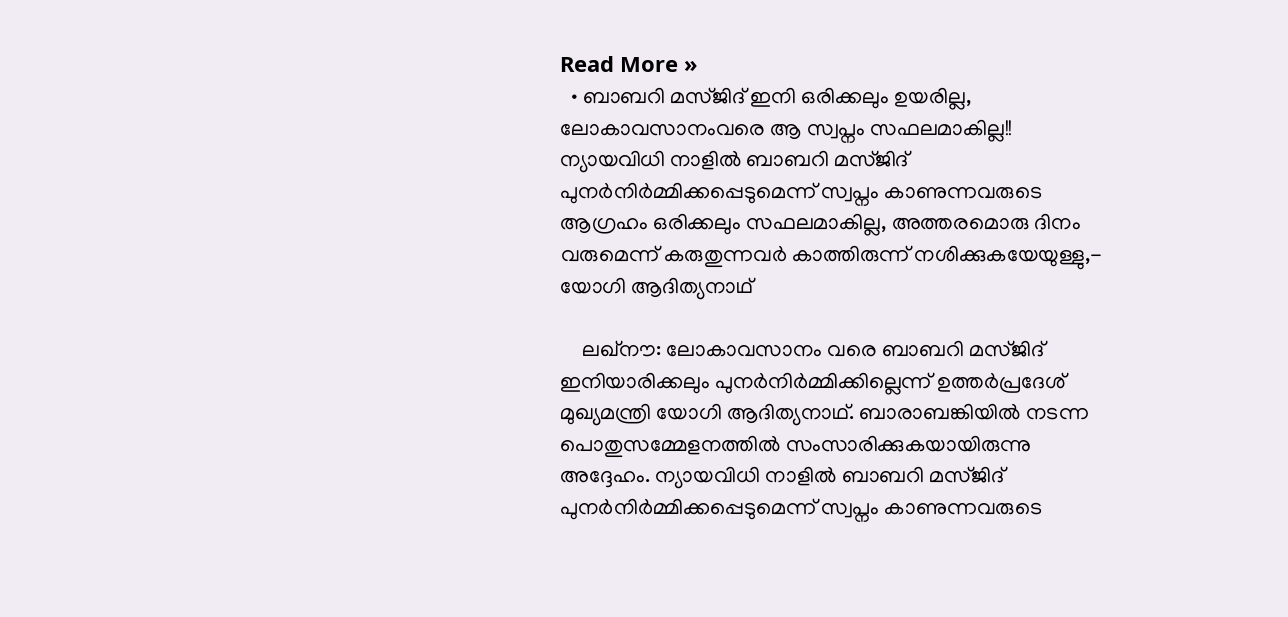Read More »
  • ബാബറി മസ്ജിദ് ഇനി ഒരിക്കലും ഉയരില്ല, ലോകാവസാനംവരെ ആ സ്വപ്നം സഫലമാകില്ല!! ന്യായവിധി നാളിൽ ബാബറി മസ്ജിദ് പുനർനിർമ്മിക്കപ്പെടുമെന്ന് സ്വപ്നം കാണുന്നവരുടെ ആഗ്രഹം ഒരിക്കലും സഫലമാകില്ല, അത്തരമൊരു ദിനം വരുമെന്ന് കരുതുന്നവർ കാത്തിരുന്ന് നശിക്കുകയേയുള്ളു,- യോഗി ആദിത്യനാഥ്

    ലഖ്നൗ: ലോകാവസാനം വരെ ബാബറി മസ്ജിദ് ഇനിയാരിക്കലും പുനർനിർമ്മിക്കില്ലെന്ന് ഉത്തർപ്രദേശ് മുഖ്യമന്ത്രി യോഗി ആദിത്യനാഥ്. ബാരാബങ്കിയിൽ നടന്ന പൊതുസമ്മേളനത്തിൽ സംസാരിക്കുകയായിരുന്നു അദ്ദേഹം. ന്യായവിധി നാളിൽ ബാബറി മസ്ജിദ് പുനർനിർമ്മിക്കപ്പെടുമെന്ന് സ്വപ്നം കാണുന്നവരുടെ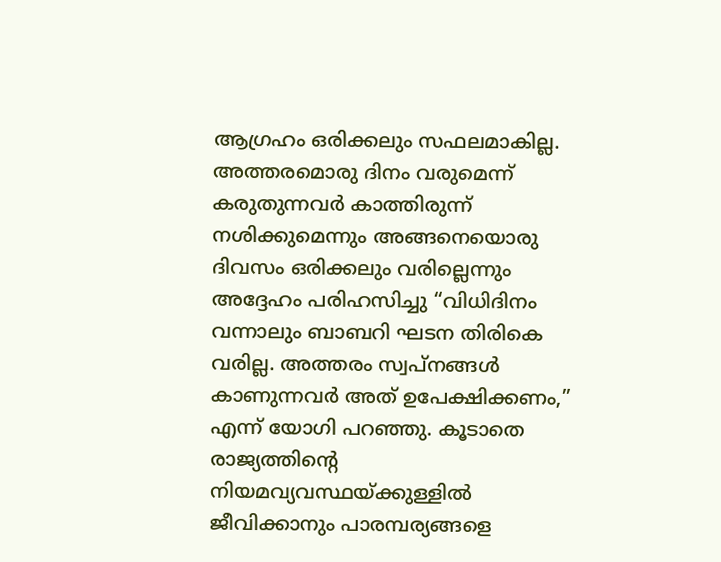ആഗ്രഹം ഒരിക്കലും സഫലമാകില്ല. അത്തരമൊരു ദിനം വരുമെന്ന് കരുതുന്നവർ കാത്തിരുന്ന് നശിക്കുമെന്നും അങ്ങനെയൊരു ദിവസം ഒരിക്കലും വരില്ലെന്നും അദ്ദേഹം പരിഹസിച്ചു “വിധിദിനം വന്നാലും ബാബറി ഘടന തിരികെ വരില്ല. അത്തരം സ്വപ്നങ്ങൾ കാണുന്നവർ അത് ഉപേക്ഷിക്കണം,” എന്ന് യോഗി പറഞ്ഞു. കൂടാതെ രാജ്യത്തിന്റെ നിയമവ്യവസ്ഥയ്ക്കുള്ളിൽ ജീവിക്കാനും പാരമ്പര്യങ്ങളെ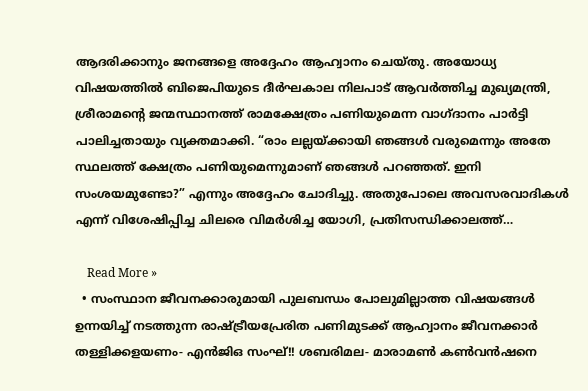ആദരിക്കാനും ജനങ്ങളെ അദ്ദേഹം ആഹ്വാനം ചെയ്തു. അയോധ്യ വിഷയത്തിൽ ബിജെപിയുടെ ദീർഘകാല നിലപാട് ആവർത്തിച്ച മുഖ്യമന്ത്രി, ശ്രീരാമന്റെ ജന്മസ്ഥാനത്ത് രാമക്ഷേത്രം പണിയുമെന്ന വാഗ്ദാനം പാർട്ടി പാലിച്ചതായും വ്യക്തമാക്കി. “രാം ലല്ലയ്ക്കായി ഞങ്ങൾ വരുമെന്നും അതേ സ്ഥലത്ത് ക്ഷേത്രം പണിയുമെന്നുമാണ് ഞങ്ങൾ പറഞ്ഞത്. ഇനി സംശയമുണ്ടോ?” എന്നും അദ്ദേഹം ചോദിച്ചു. അതുപോലെ അവസരവാദികൾ എന്ന് വിശേഷിപ്പിച്ച ചിലരെ വിമർശിച്ച യോഗി, പ്രതിസന്ധിക്കാലത്ത്…

    Read More »
  • സംസ്ഥാന ജീവനക്കാരുമായി പുലബന്ധം പോലുമില്ലാത്ത വിഷയങ്ങൾ ഉന്നയിച്ച് നടത്തുന്ന രാഷ്ട്രീയപ്രേരിത പണിമുടക്ക് ആഹ്വാനം ജീവനക്കാർ തള്ളിക്കളയണം- എൻജിഒ സംഘ്!! ശബരിമല- മാരാമൺ കൺവൻഷനെ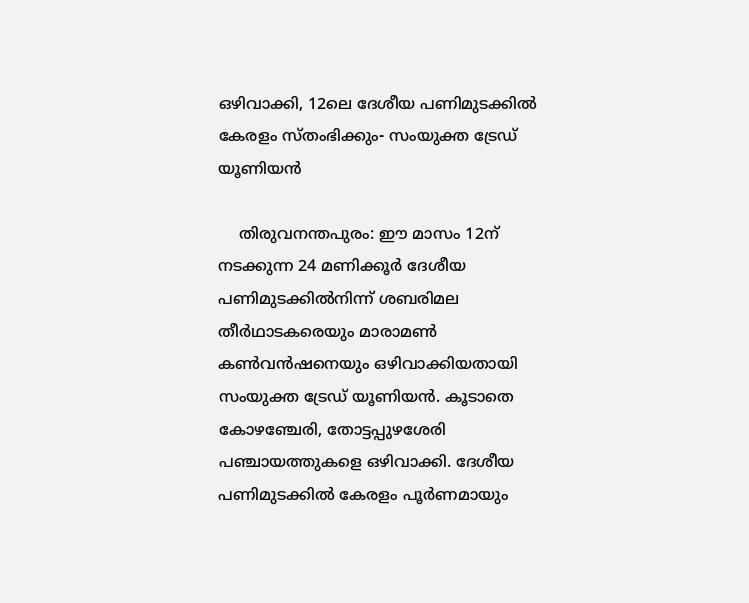ഒഴിവാക്കി, 12ലെ ദേശീയ പണിമുടക്കിൽ കേരളം സ്തംഭിക്കും- സംയുക്ത ട്രേഡ് യൂണിയൻ

    തിരുവനന്തപുരം: ഈ മാസം 12ന് നടക്കുന്ന 24 മണിക്കൂർ ദേശീയ പണിമുടക്കിൽനിന്ന് ശബരിമല തീർഥാടകരെയും മാരാമൺ കൺവൻഷനെയും ഒഴിവാക്കിയതായി സംയുക്ത ട്രേഡ് യൂണിയൻ. കൂടാതെ കോഴഞ്ചേരി, തോട്ടപ്പുഴശേരി പഞ്ചായത്തുകളെ ഒഴിവാക്കി. ദേശീയ പണിമുടക്കിൽ കേരളം പൂർണമായും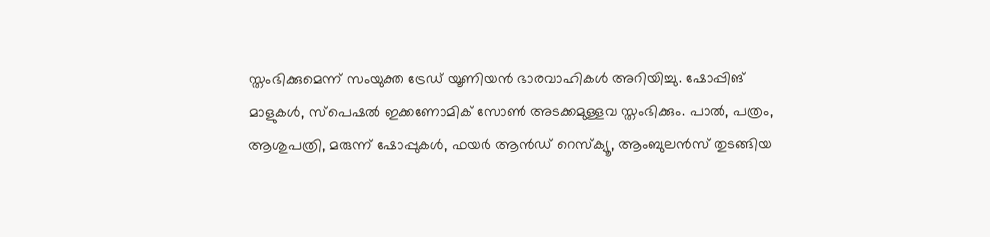സ്തംഭിക്കുമെന്ന് സംയുക്ത ട്രേഡ് യൂണിയൻ ഭാരവാഹികൾ അറിയിച്ചു. ഷോപ്പിങ് മാളുകൾ, സ്‌പെഷൽ ഇക്കണോമിക് സോൺ അടക്കമുള്ളവ സ്തംഭിക്കും. പാൽ, പത്രം, ആശുപത്രി, മരുന്ന് ഷോപ്പുകൾ, ഫയർ ആൻഡ് റെസ്‌ക്യൂ, ആംബുലൻസ് തുടങ്ങിയ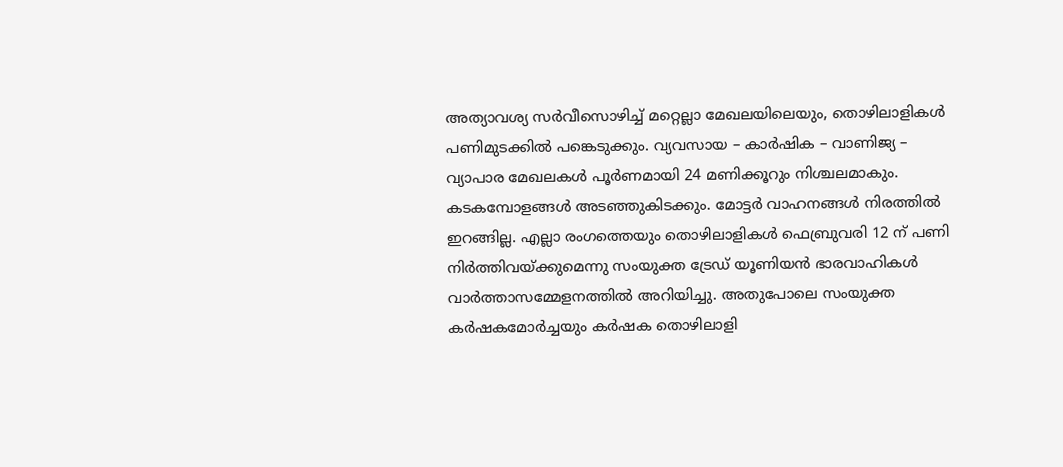അത്യാവശ്യ സർവീസൊഴിച്ച് മറ്റെല്ലാ മേഖലയിലെയും, തൊഴിലാളികൾ പണിമുടക്കിൽ പങ്കെടുക്കും. വ്യവസായ – കാർഷിക – വാണിജ്യ – വ്യാപാര മേഖലകൾ പൂർണമായി 24 മണിക്കൂറും നിശ്ചലമാകും. കടകമ്പോളങ്ങൾ അടഞ്ഞുകിടക്കും. മോട്ടർ വാഹനങ്ങൾ നിരത്തിൽ ഇറങ്ങില്ല. എല്ലാ രംഗത്തെയും തൊഴിലാളികൾ ഫെബ്രുവരി 12 ന് പണി നിർത്തിവയ്ക്കുമെന്നു സംയുക്ത ട്രേഡ് യൂണിയൻ ഭാരവാഹികൾ വാർത്താസമ്മേളനത്തിൽ അറിയിച്ചു. അതുപോലെ സംയുക്ത കർഷകമോർച്ചയും കർഷക തൊഴിലാളി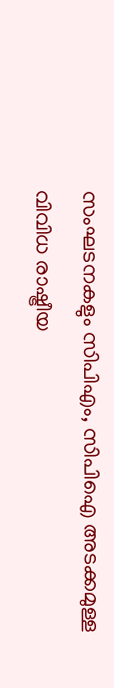സംഘടനകളും സിപിഎം, സിപിഐ അടക്കമുള്ള വിവിധ രാഷ്ട്രീയ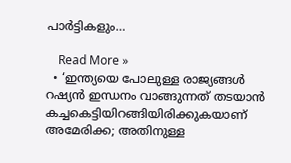പാർട്ടികളും…

    Read More »
  • ‘ഇന്ത്യയെ പോലുള്ള രാജ്യങ്ങൾ റഷ്യൻ ഇന്ധനം വാങ്ങുന്നത് തടയാൻ കച്ചകെട്ടിയിറങ്ങിയിരിക്കുകയാണ് അമേരിക്ക; അതിനുള്ള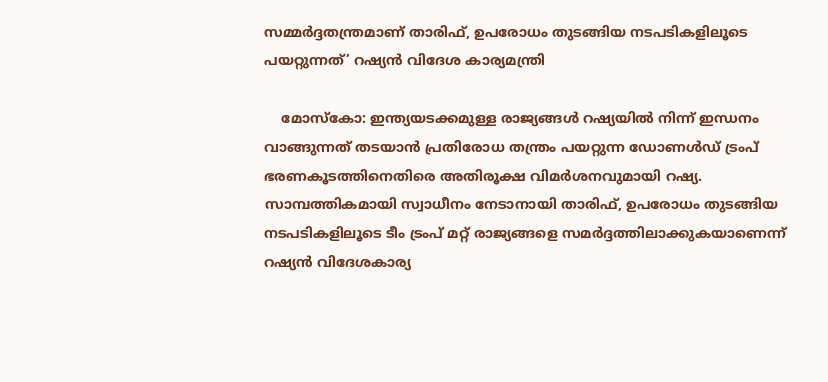സമ്മർദ്ദതന്ത്രമാണ് താരിഫ്, ഉപരോധം തുടങ്ങിയ നടപടികളിലൂടെ പയറ്റുന്നത്’ റഷ്യൻ വിദേശ കാര്യമന്ത്രി

    മോസ്‌കോ: ഇന്ത്യയടക്കമുള്ള രാജ്യങ്ങൾ റഷ്യയിൽ നിന്ന് ഇന്ധനം വാങ്ങുന്നത് തടയാൻ പ്രതിരോധ തന്ത്രം പയറ്റുന്ന ഡോണൾഡ് ട്രംപ് ഭരണകൂടത്തിനെതിരെ അതിരൂക്ഷ വിമർശനവുമായി റഷ്യ. സാമ്പത്തികമായി സ്വാധീനം നേടാനായി താരിഫ്, ഉപരോധം തുടങ്ങിയ നടപടികളിലൂടെ ടീം ട്രംപ് മറ്റ് രാജ്യങ്ങളെ സമർദ്ദത്തിലാക്കുകയാണെന്ന് റഷ്യൻ വിദേശകാര്യ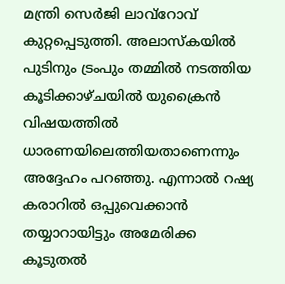മന്ത്രി സെർജി ലാവ്‌റോവ് കുറ്റപ്പെടുത്തി. അലാസ്കയിൽ പുടിനും ട്രംപും തമ്മിൽ നടത്തിയ കൂടിക്കാഴ്ചയിൽ യുക്രൈൻ വിഷയത്തിൽ ധാരണയിലെത്തിയതാണെന്നും അദ്ദേഹം പറഞ്ഞു. എന്നാൽ റഷ്യ കരാറിൽ ഒപ്പുവെക്കാൻ തയ്യാറായിട്ടും അമേരിക്ക കൂടുതൽ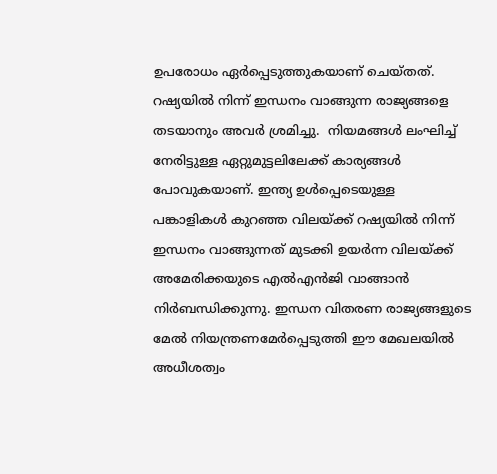ഉപരോധം ഏർപ്പെടുത്തുകയാണ് ചെയ്തത്. റഷ്യയിൽ നിന്ന് ഇന്ധനം വാങ്ങുന്ന രാജ്യങ്ങളെ തടയാനും അവർ ശ്രമിച്ചു.  നിയമങ്ങൾ ലംഘിച്ച് നേരിട്ടുള്ള ഏറ്റുമുട്ടലിലേക്ക് കാര്യങ്ങൾ പോവുകയാണ്. ഇന്ത്യ ഉൾപ്പെടെയുള്ള പങ്കാളികൾ കുറഞ്ഞ വിലയ്ക്ക് റഷ്യയിൽ നിന്ന് ഇന്ധനം വാങ്ങുന്നത് മുടക്കി ഉയർന്ന വിലയ്ക്ക് അമേരിക്കയുടെ എൽഎൻജി വാങ്ങാൻ നിർബന്ധിക്കുന്നു. ഇന്ധന വിതരണ രാജ്യങ്ങളുടെ മേൽ നിയന്ത്രണമേർപ്പെടുത്തി ഈ മേഖലയിൽ അധീശത്വം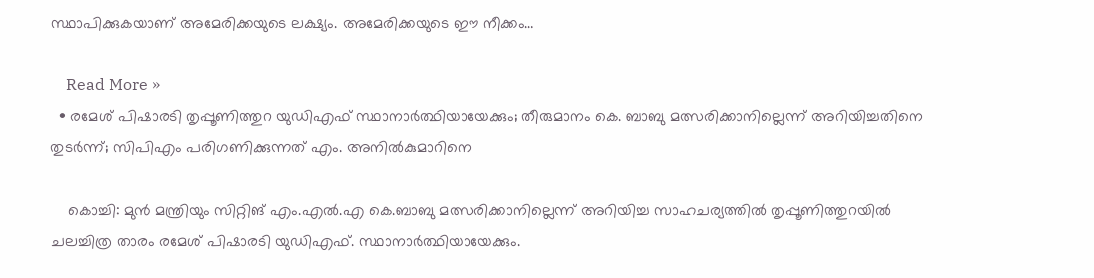സ്ഥാപിക്കുകയാണ് അമേരിക്കയുടെ ലക്ഷ്യം. അമേരിക്കയുടെ ഈ നീക്കം…

    Read More »
  • രമേശ് പിഷാരടി തൃപ്പൂണിത്തുറ യുഡിഎഫ് സ്ഥാനാർത്ഥിയായേക്കും; തീരുമാനം കെ. ബാബു മത്സരിക്കാനില്ലെന്ന് അറിയിച്ചതിനെ തുടർന്ന്; സിപിഎം പരിഗണിക്കുന്നത് എം. അനിൽകുമാറിനെ

    കൊച്ചി: മുൻ മന്ത്രിയും സിറ്റിങ് എം.എൽ.എ കെ.ബാബു മത്സരിക്കാനില്ലെന്ന് അറിയിച്ച സാഹചര്യത്തിൽ തൃപ്പൂണിത്തുറയിൽ ചലച്ചിത്ര താരം രമേശ് പിഷാരടി യുഡിഎഫ്. സ്ഥാനാർത്ഥിയായേക്കും.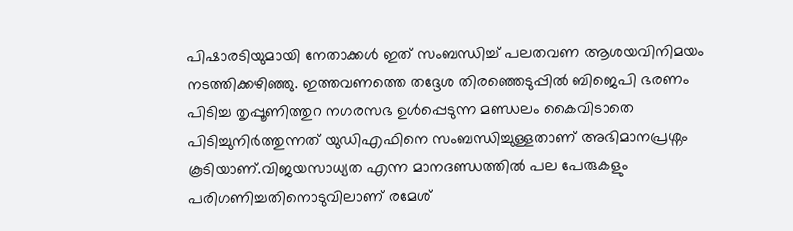പിഷാരടിയുമായി നേതാക്കൾ ഇത് സംബന്ധിച്ച് പലതവണ ആശയവിനിമയം നടത്തിക്കഴിഞ്ഞു. ഇത്തവണത്തെ തദ്ദേശ തിരഞ്ഞെടുപ്പിൽ ബിജെപി ഭരണം പിടിച്ച തൃപ്പൂണിത്തുറ നഗരസഭ ഉൾപ്പെടുന്ന മണ്ഡലം കൈവിടാതെ പിടിച്ചുനിർത്തുന്നത് യുഡിഎഫിനെ സംബന്ധിച്ചുള്ളതാണ് അഭിമാനപ്രശ്നം കൂടിയാണ്.വിജയസാധ്യത എന്ന മാനദണ്ഡത്തിൽ പല പേരുകളും പരിഗണിച്ചതിനൊടുവിലാണ് രമേശ്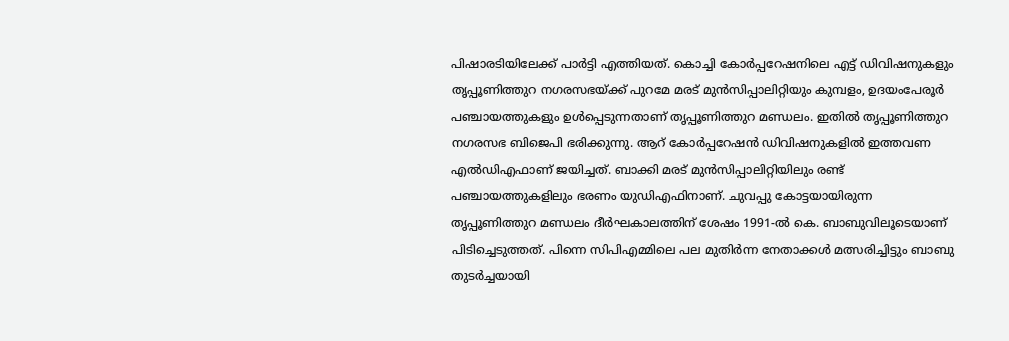പിഷാരടിയിലേക്ക് പാർട്ടി എത്തിയത്. കൊച്ചി കോർപ്പറേഷനിലെ എട്ട് ഡിവിഷനുകളും തൃപ്പൂണിത്തുറ നഗരസഭയ്ക്ക് പുറമേ മരട് മുൻസിപ്പാലിറ്റിയും കുമ്പളം, ഉദയംപേരൂർ പഞ്ചായത്തുകളും ഉൾപ്പെടുന്നതാണ് തൃപ്പൂണിത്തുറ മണ്ഡലം. ഇതിൽ തൃപ്പൂണിത്തുറ നഗരസഭ ബിജെപി ഭരിക്കുന്നു. ആറ് കോർപ്പറേഷൻ ഡിവിഷനുകളിൽ ഇത്തവണ എൽഡിഎഫാണ് ജയിച്ചത്. ബാക്കി മരട് മുൻസിപ്പാലിറ്റിയിലും രണ്ട് പഞ്ചായത്തുകളിലും ഭരണം യുഡിഎഫിനാണ്. ചുവപ്പു കോട്ടയായിരുന്ന തൃപ്പൂണിത്തുറ മണ്ഡലം ദീർഘകാലത്തിന് ശേഷം 1991-ൽ കെ. ബാബുവിലൂടെയാണ് പിടിച്ചെടുത്തത്. പിന്നെ സിപിഎമ്മിലെ പല മുതിർന്ന നേതാക്കൾ മത്സരിച്ചിട്ടും ബാബു തുടർച്ചയായി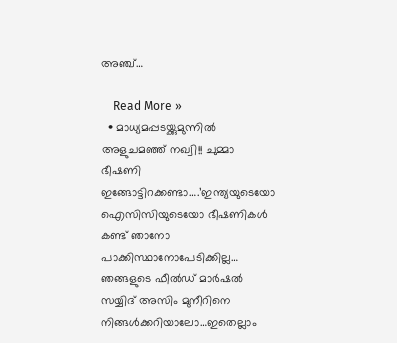അഞ്ച്…

    Read More »
  • മാധ്യമപ്പടയ്ക്കുമുന്നിൽ അളുചമഞ്ഞ് നഖ്വി!! ചുമ്മാ ഭീഷണി ഇങ്ങോട്ടിറക്കണ്ടാ….’ഇന്ത്യയുടെയോ ഐസിസിയുടെയോ ഭീഷണികൾ കണ്ട് ഞാനോ പാക്കിസ്ഥാനോപേടിക്കില്ല… ഞങ്ങളുടെ ഫീൽഡ് മാർഷൽ സയ്യിദ് അസിം മുനീറിനെ നിങ്ങൾക്കറിയാലോ…ഇതെല്ലാം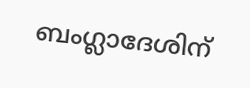ബംഗ്ലാദേശിന്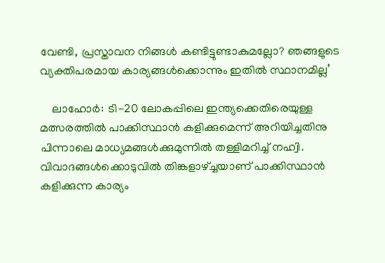വേണ്ടി, പ്രസ്താവന നിങ്ങൾ കണ്ടിട്ടുണ്ടാകുമല്ലോ? ഞങ്ങളുടെ വ്യക്തിപരമായ കാര്യങ്ങൾക്കൊന്നും ഇതിൽ സ്ഥാനമില്ല’

    ലാഹോർ: ടി-20 ലോകപ്പിലെ ഇന്ത്യക്കെതിരെയുള്ള മത്സരത്തിൽ പാക്കിസ്ഥാൻ കളിക്കുമെന്ന് അറിയിച്ചതിനു പിന്നാലെ മാധ്യമങ്ങൾക്കുമുന്നിൽ തള്ളിമറിച്ച് നഹ്വി. വിവാദങ്ങൾക്കൊടുവിൽ തിങ്കളാഴ്ച്ചയാണ് പാക്കിസ്ഥാൻ കളിക്കുന്ന കാര്യം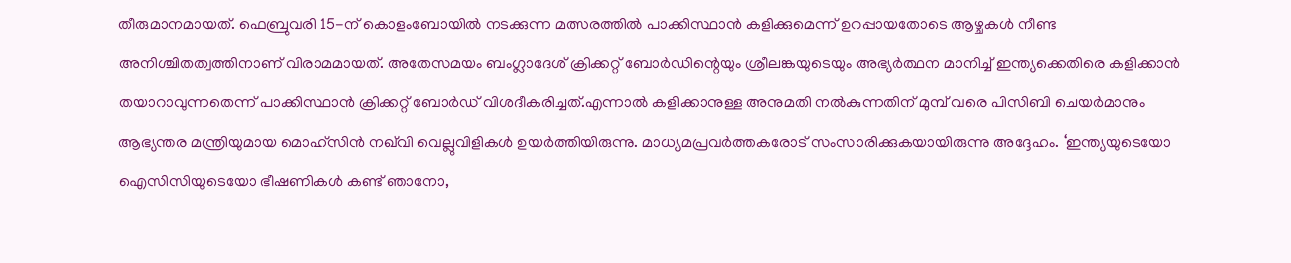തീരുമാനമായത്. ഫെബ്രുവരി 15-ന് കൊളംബോയിൽ നടക്കുന്ന മത്സരത്തിൽ പാക്കിസ്ഥാൻ കളിക്കുമെന്ന് ഉറപ്പായതോടെ ആഴ്ചകൾ നീണ്ട അനിശ്ചിതത്വത്തിനാണ് വിരാമമായത്. അതേസമയം ബംഗ്ലാദേശ് ക്രിക്കറ്റ് ബോർഡിന്റെയും ശ്രീലങ്കയുടെയും അഭ്യർത്ഥന മാനിച്ച് ഇന്ത്യക്കെതിരെ കളിക്കാൻ തയാറാവുന്നതെന്ന് പാക്കിസ്ഥാൻ ക്രിക്കറ്റ് ബോർഡ് വിശദീകരിച്ചത്.എന്നാൽ കളിക്കാനുള്ള അനുമതി നൽകുന്നതിന് മുമ്പ് വരെ പിസിബി ചെയർമാനും ആഭ്യന്തര മന്ത്രിയുമായ മൊഹ്‌സിൻ നഖ്‌വി വെല്ലുവിളികൾ ഉയർത്തിയിരുന്നു. മാധ്യമപ്രവർത്തകരോട് സംസാരിക്കുകയായിരുന്നു അദ്ദേഹം. ‘ഇന്ത്യയുടെയോ ഐസിസിയുടെയോ ഭീഷണികൾ കണ്ട് ഞാനോ,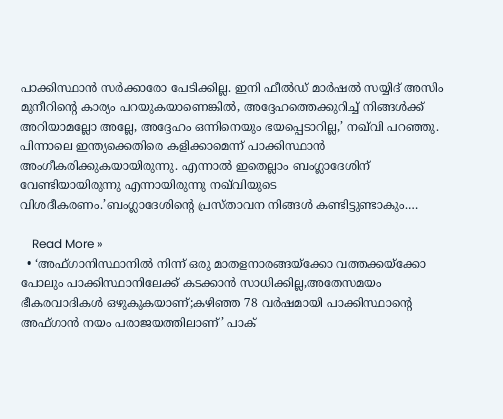പാക്കിസ്ഥാൻ സർക്കാരോ പേടിക്കില്ല. ഇനി ഫീൽഡ് മാർഷൽ സയ്യിദ് അസിം മുനീറിന്റെ കാര്യം പറയുകയാണെങ്കിൽ, അദ്ദേഹത്തെക്കുറിച്ച് നിങ്ങൾക്ക് അറിയാമല്ലോ അല്ലേ, അദ്ദേഹം ഒന്നിനെയും ഭയപ്പെടാറില്ല,’ നഖ്‌വി പറഞ്ഞു. പിന്നാലെ ഇന്ത്യക്കെതിരെ കളിക്കാമെന്ന് പാക്കിസ്ഥാൻ അംഗീകരിക്കുകയായിരുന്നു. എന്നാൽ ഇതെല്ലാം ബംഗ്ലാദേശിന് വേണ്ടിയായിരുന്നു എന്നായിരുന്നു നഖ്‌വിയുടെ വിശദീകരണം.’ബംഗ്ലാദേശിന്റെ പ്രസ്താവന നിങ്ങൾ കണ്ടിട്ടുണ്ടാകും.…

    Read More »
  • ‘അഫ്ഗാനിസ്ഥാനിൽ നിന്ന് ഒരു മാതളനാരങ്ങയ്ക്കോ വത്തക്കയ്ക്കോ പോലും പാക്കിസ്ഥാനിലേക്ക് കടക്കാൻ സാധിക്കില്ല,അതേസമയം ഭീകരവാദികൾ ഒഴുകുകയാണ്;കഴിഞ്ഞ 78 വർഷമായി പാക്കിസ്ഥാന്റെ അഫ്ഗാൻ നയം പരാജയത്തിലാണ്’ പാക്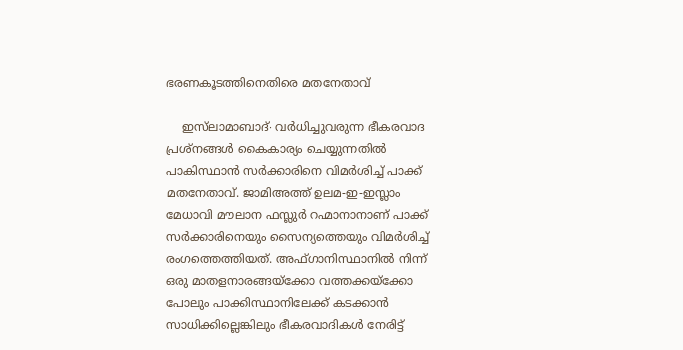ഭരണകൂടത്തിനെതിരെ മതനേതാവ്

    ഇസ്‌ലാമാബാദ്∙ വർധിച്ചുവരുന്ന ഭീകരവാദ പ്രശ്നങ്ങൾ കൈകാര്യം ചെയ്യുന്നതിൽ പാകിസ്ഥാൻ സർക്കാരിനെ വിമർശിച്ച് പാക്ക് മതനേതാവ്. ജാമിഅത്ത് ഉലമ-ഇ-ഇസ്ലാം മേധാവി മൗലാന ഫസ്ലുർ റഹ്മാനാനാണ് പാക്ക് സർക്കാരിനെയും സൈന്യത്തെയും വിമർശിച്ച് രംഗത്തെത്തിയത്. അഫ്ഗാനിസ്ഥാനിൽ നിന്ന് ഒരു മാതളനാരങ്ങയ്‌ക്കോ വത്തക്കയ്‌ക്കോ പോലും പാക്കിസ്ഥാനിലേക്ക് കടക്കാൻ സാധിക്കില്ലെങ്കിലും ഭീകരവാദികൾ നേരിട്ട്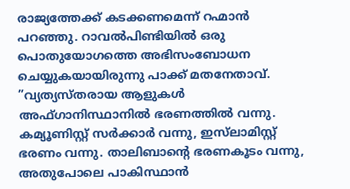രാജ്യത്തേക്ക് കടക്കണമെന്ന് റഹ്മാൻ പറഞ്ഞു. റാവൽപിണ്ടിയിൽ ഒരു പൊതുയോഗത്തെ അഭിസംബോധന ചെയ്യുകയായിരുന്നു പാക്ക് മതനേതാവ്. ”വ്യത്യസ്തരായ ആളുകൾ അഫ്ഗാനിസ്ഥാനിൽ ഭരണത്തിൽ വന്നു. കമ്യൂണിസ്റ്റ് സർക്കാർ വന്നു, ഇസ്‌ലാമിസ്റ്റ് ഭരണം വന്നു. താലിബാൻ്റെ ഭരണകൂടം വന്നു, അതുപോലെ പാകിസ്ഥാൻ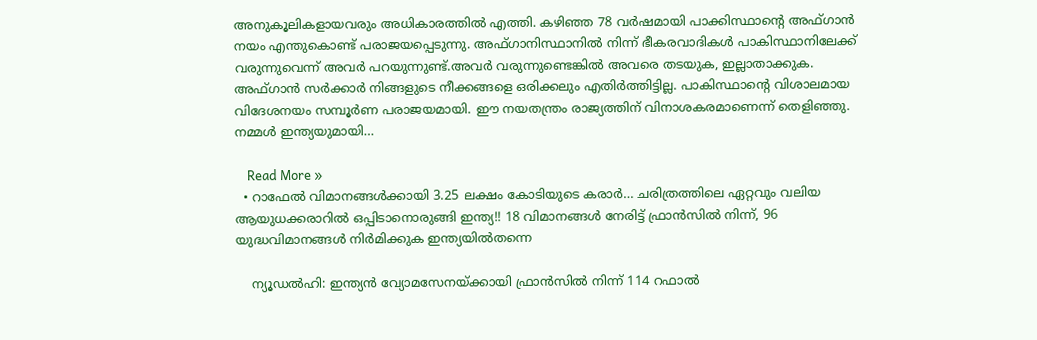അനുകൂലികളായവരും അധികാരത്തിൽ എത്തി. കഴിഞ്ഞ 78 വർഷമായി പാക്കിസ്ഥാൻ്റെ അഫ്ഗാൻ നയം എന്തുകൊണ്ട് പരാജയപ്പെടുന്നു. അഫ്ഗാനിസ്ഥാനിൽ നിന്ന് ഭീകരവാദികൾ പാകിസ്ഥാനിലേക്ക് വരുന്നുവെന്ന് അവർ പറയുന്നുണ്ട്.അവർ വരുന്നുണ്ടെങ്കിൽ അവരെ തടയുക, ഇല്ലാതാക്കുക. അഫ്ഗാൻ സർക്കാർ നിങ്ങളുടെ നീക്കങ്ങളെ ഒരിക്കലും എതിർത്തിട്ടില്ല. പാകിസ്ഥാൻ്റെ വിശാലമായ വിദേശനയം സമ്പൂർണ പരാജയമായി. ഈ നയതന്ത്രം രാജ്യത്തിന് വിനാശകരമാണെന്ന് തെളിഞ്ഞു. നമ്മൾ ഇന്ത്യയുമായി…

    Read More »
  • റാഫേൽ വിമാനങ്ങൾക്കായി 3.25 ലക്ഷം കോടിയുടെ കരാർ… ചരിത്രത്തിലെ ഏറ്റവും വലിയ ആയുധക്കരാറിൽ ഒപ്പിടാനൊരുങ്ങി ഇന്ത്യ!! 18 വിമാനങ്ങൾ നേരിട്ട് ഫ്രാൻസിൽ നിന്ന്, 96 യുദ്ധവിമാനങ്ങൾ നിർമിക്കുക ഇന്ത്യയിൽതന്നെ

    ന്യൂഡൽഹി: ഇന്ത്യൻ വ്യോമസേനയ്ക്കായി ഫ്രാൻസിൽ നിന്ന് 114 റഫാൽ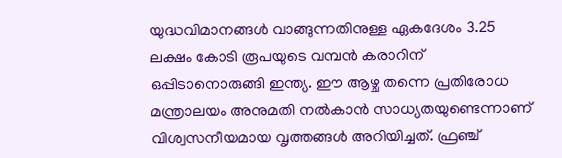യുദ്ധവിമാനങ്ങൾ വാങ്ങുന്നതിനുള്ള ഏകദേശം 3.25 ലക്ഷം കോടി രൂപയുടെ വമ്പൻ കരാറിന് ഒപ്പിടാനൊരുങ്ങി ഇന്ത്യ. ഈ ആഴ്ച തന്നെ പ്രതിരോധ മന്ത്രാലയം അനുമതി നൽകാൻ സാധ്യതയുണ്ടെന്നാണ് വിശ്വസനീയമായ വൃത്തങ്ങൾ അറിയിച്ചത്. ഫ്രഞ്ച്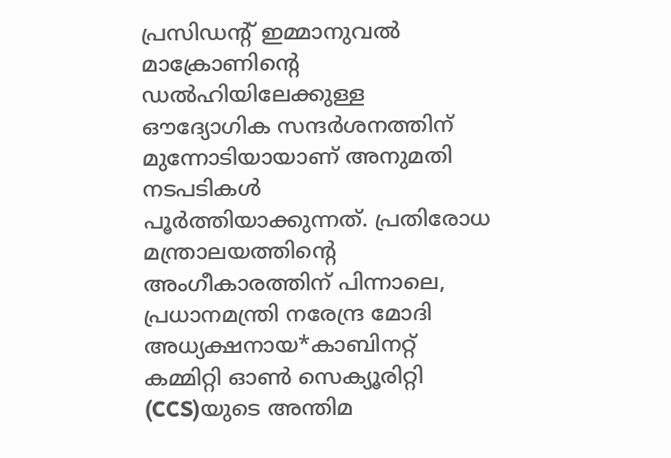പ്രസിഡന്റ് ഇമ്മാനുവൽ മാക്രോണിന്റെ ഡൽഹിയിലേക്കുള്ള ഔദ്യോഗിക സന്ദർശനത്തിന് മുന്നോടിയായാണ് അനുമതി നടപടികൾ പൂർത്തിയാക്കുന്നത്. പ്രതിരോധ മന്ത്രാലയത്തിന്റെ അംഗീകാരത്തിന് പിന്നാലെ, പ്രധാനമന്ത്രി നരേന്ദ്ര മോദി അധ്യക്ഷനായ*കാബിനറ്റ് കമ്മിറ്റി ഓൺ സെക്യൂരിറ്റി (CCS)യുടെ അന്തിമ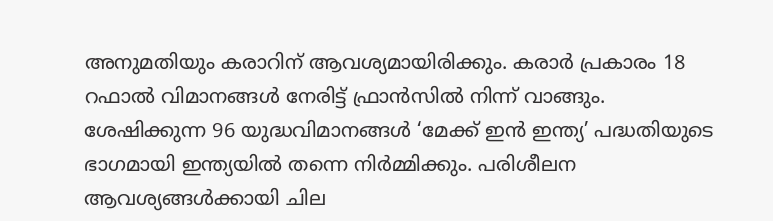അനുമതിയും കരാറിന് ആവശ്യമായിരിക്കും. കരാർ പ്രകാരം 18 റഫാൽ വിമാനങ്ങൾ നേരിട്ട് ഫ്രാൻസിൽ നിന്ന് വാങ്ങും. ശേഷിക്കുന്ന 96 യുദ്ധവിമാനങ്ങൾ ‘മേക്ക് ഇൻ ഇന്ത്യ’ പദ്ധതിയുടെ ഭാഗമായി ഇന്ത്യയിൽ തന്നെ നിർമ്മിക്കും. പരിശീലന ആവശ്യങ്ങൾക്കായി ചില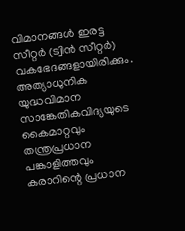വിമാനങ്ങൾ ഇരട്ട സീറ്റർ (ട്വിൻ സീറ്റർ) വകഭേദങ്ങളായിരിക്കും. അത്യാധുനിക യുദ്ധവിമാന സാങ്കേതികവിദ്യയുടെ കൈമാറ്റവും തന്ത്രപ്രധാന പങ്കാളിത്തവും കരാറിന്റെ പ്രധാന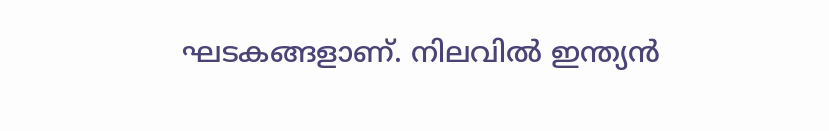ഘടകങ്ങളാണ്. നിലവിൽ ഇന്ത്യൻ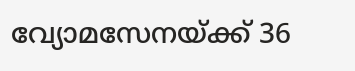വ്യോമസേനയ്ക്ക് 36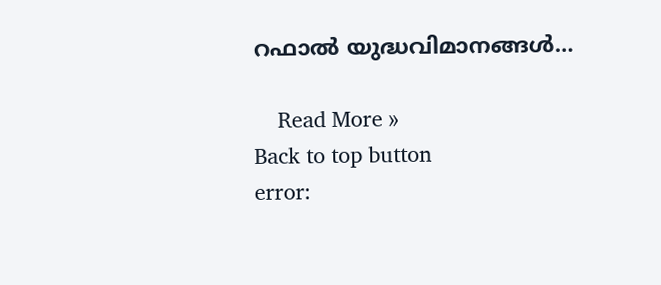റഫാൽ യുദ്ധവിമാനങ്ങൾ…

    Read More »
Back to top button
error: